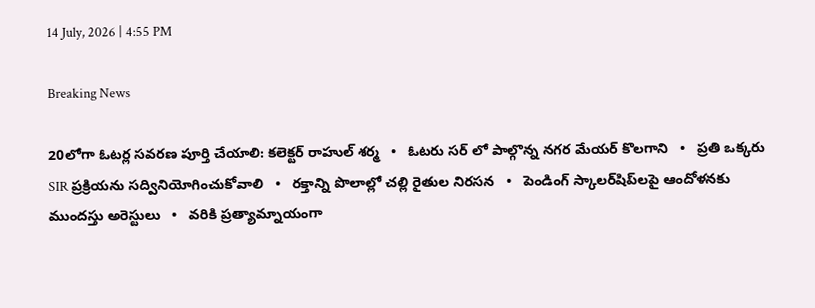14 July, 2026 | 4:55 PM

Breaking News

20లోగా ఓటర్ల సవరణ పూర్తి చేయాలి: కలెక్టర్ రాహుల్ శర్మ   •   ఓటరు సర్ లో పాల్గొన్న నగర మేయర్ కొలగాని   •   ప్రతి ఒక్కరు SIR ప్రక్రియను సద్వినియోగించుకోవాలి   •   రక్తాన్ని పొలాల్లో చల్లి రైతుల నిరసన   •   పెండింగ్ స్కాలర్‌షిప్‌లపై ఆందోళనకు ముందస్తు అరెస్టులు   •   వరికి ప్రత్యామ్నాయంగా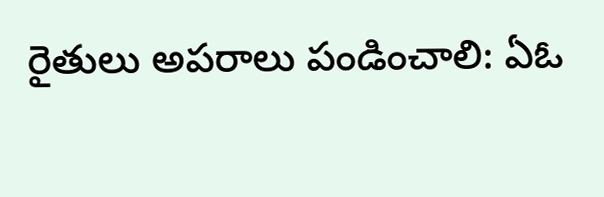రైతులు అపరాలు పండించాలి: ఏఓ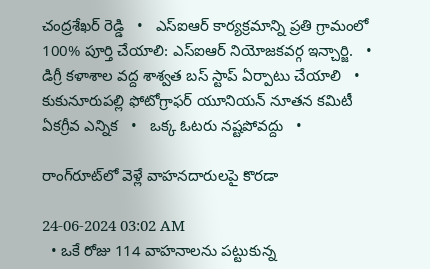చంద్రశేఖర్ రెడ్డి   •   ఎస్ఐఆర్ కార్యక్రమాన్ని ప్రతి గ్రామంలో 100% పూర్తి చేయాలి: ఎస్ఐఆర్ నియోజకవర్గ ఇన్చార్జి.   •   డిగ్రీ కళాశాల వద్ద శాశ్వత బస్ స్టాప్ ఏర్పాటు చేయాలి   •   కుకునూరుపల్లి ఫోటోగ్రాఫర్ యూనియన్ నూతన కమిటీ ఏకగ్రీవ ఎన్నిక   •   ఒక్క ఓటరు నష్టపోవద్దు   •

రాంగ్‌రూట్‌లో వెళ్లే వాహనదారులపై కొరడా

24-06-2024 03:02 AM
  • ఒకే రోజు 114 వాహనాలను పట్టుకున్న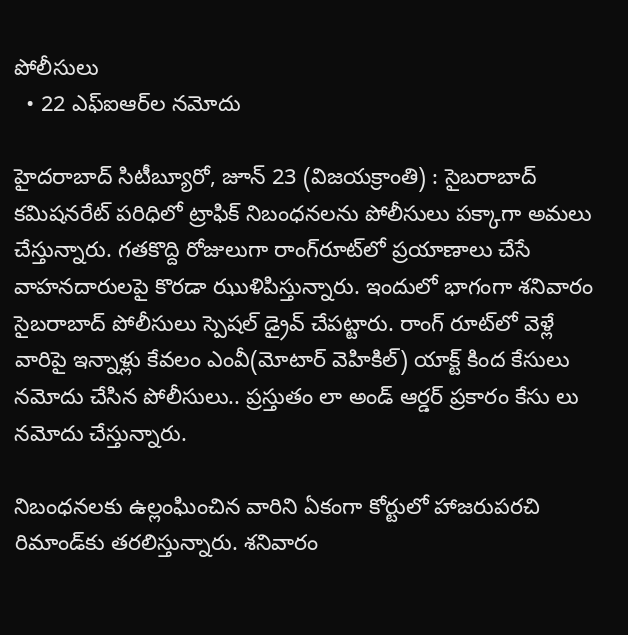పోలీసులు
  • 22 ఎఫ్‌ఐఆర్‌ల నమోదు

హైదరాబాద్ సిటీబ్యూరో, జూన్ 23 (విజయక్రాంతి) : సైబరాబాద్ కమిషనరేట్ పరిధిలో ట్రాఫిక్ నిబంధనలను పోలీసులు పక్కాగా అమలు చేస్తున్నారు. గతకొద్ది రోజులుగా రాంగ్‌రూట్‌లో ప్రయాణాలు చేసే వాహనదారులపై కొరడా ఝుళిపిస్తున్నారు. ఇందులో భాగంగా శనివారం సైబరాబాద్ పోలీసులు స్పెషల్ డ్రైవ్ చేపట్టారు. రాంగ్ రూట్‌లో వెళ్లే వారిపై ఇన్నాళ్లు కేవలం ఎంవీ(మోటార్ వెహికిల్) యాక్ట్ కింద కేసులు నమోదు చేసిన పోలీసులు.. ప్రస్తుతం లా అండ్ ఆర్డర్ ప్రకారం కేసు లు నమోదు చేస్తున్నారు.

నిబంధనలకు ఉల్లంఘించిన వారిని ఏకంగా కోర్టులో హాజరుపరచి రిమాండ్‌కు తరలిస్తున్నారు. శనివారం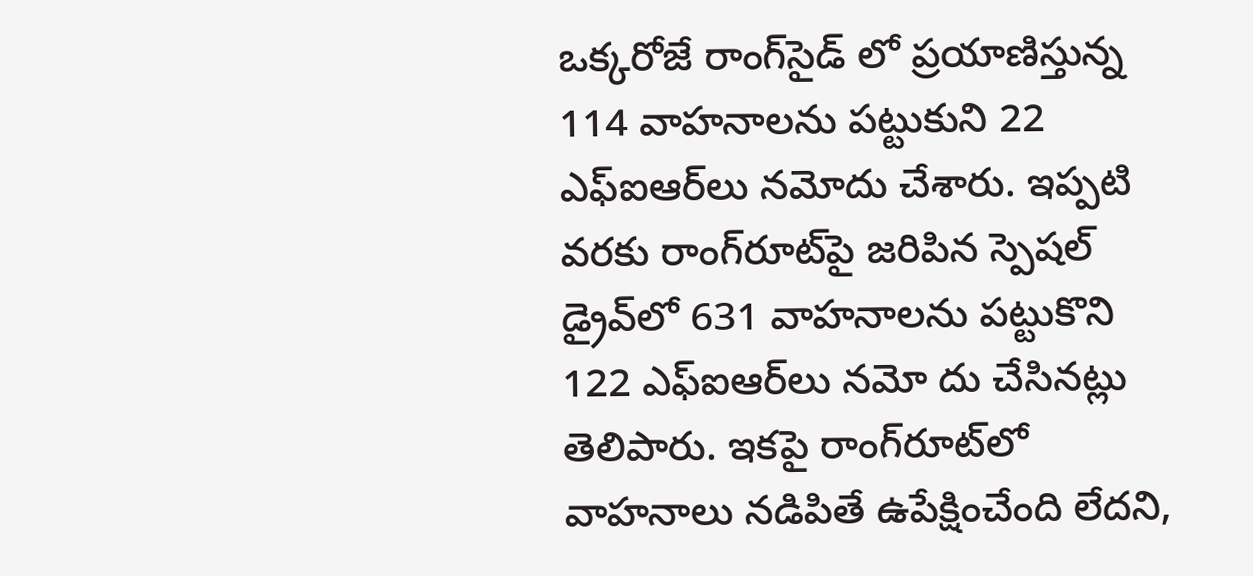ఒక్కరోజే రాంగ్‌సైడ్ లో ప్రయాణిస్తున్న 114 వాహనాలను పట్టుకుని 22 ఎఫ్‌ఐఆర్‌లు నమోదు చేశారు. ఇప్పటి వరకు రాంగ్‌రూట్‌పై జరిపిన స్పెషల్ డ్రైవ్‌లో 631 వాహనాలను పట్టుకొని 122 ఎఫ్‌ఐఆర్‌లు నమో దు చేసినట్లు తెలిపారు. ఇకపై రాంగ్‌రూట్‌లో వాహనాలు నడిపితే ఉపేక్షించేంది లేదని,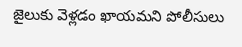జైలుకు వెళ్లడం ఖాయమని పోలీసులు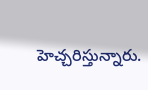హెచ్చరిస్తున్నారు.